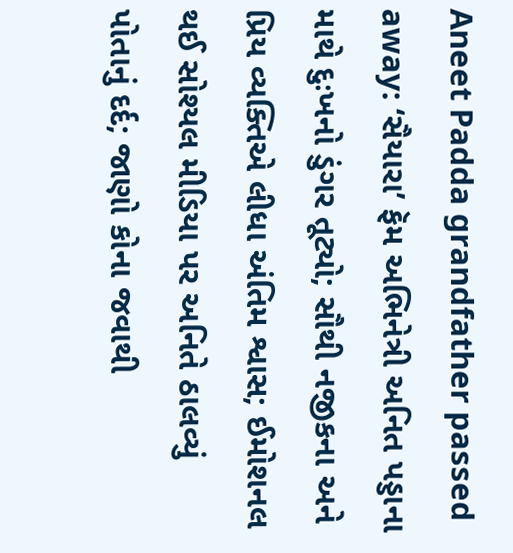Aneet Padda grandfather passed away: ‘સૈયારા’ ફૅમ અભિનેત્રી અનિત પડ્ડાના માથે દુઃખનો ડુંગર તૂટ્યો; સૌથી નજીકના અને પ્રિય વ્યક્તિએ લીધા અંતિમ શ્વાસ; ઈમોશનલ થઈ સોશ્યલ મીડિયા પર અનિતે ઠાલવ્યું પોતાનું દર્દ; જાણો કોના જવાથી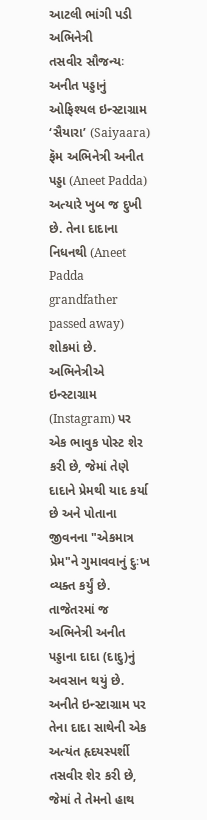આટલી ભાંગી પડી અભિનેત્રી
તસવીર સૌજન્યઃ અનીત પડ્ડાનું ઓફિશ્યલ ઇન્સ્ટાગ્રામ
‘સૈયારા’ (Saiyaara) ફૅમ અભિનેત્રી અનીત પડ્ડા (Aneet Padda) અત્યારે ખુબ જ દુખી છે. તેના દાદાના નિધનથી (Aneet Padda grandfather passed away) શોકમાં છે. અભિનેત્રીએ ઇન્સ્ટાગ્રામ (Instagram) પર એક ભાવુક પોસ્ટ શેર કરી છે, જેમાં તેણે દાદાને પ્રેમથી યાદ કર્યા છે અને પોતાના જીવનના "એકમાત્ર પ્રેમ"ને ગુમાવવાનું દુઃખ વ્યક્ત કર્યું છે.
તાજેતરમાં જ અભિનેત્રી અનીત પડ્ડાના દાદા (દાદુ)નું અવસાન થયું છે. અનીતે ઇન્સ્ટાગ્રામ પર તેના દાદા સાથેની એક અત્યંત હૃદયસ્પર્શી તસવીર શેર કરી છે, જેમાં તે તેમનો હાથ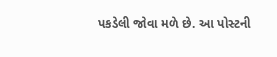પકડેલી જોવા મળે છે. આ પોસ્ટની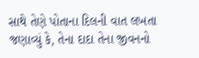સાથે તેણે પોતાના દિલની વાત લખતા જણાવ્યું કે, તેના દાદા તેના જીવનનો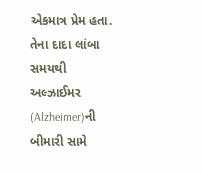એકમાત્ર પ્રેમ હતા. તેના દાદા લાંબા સમયથી અલ્ઝાઈમર (Alzheimer)ની બીમારી સામે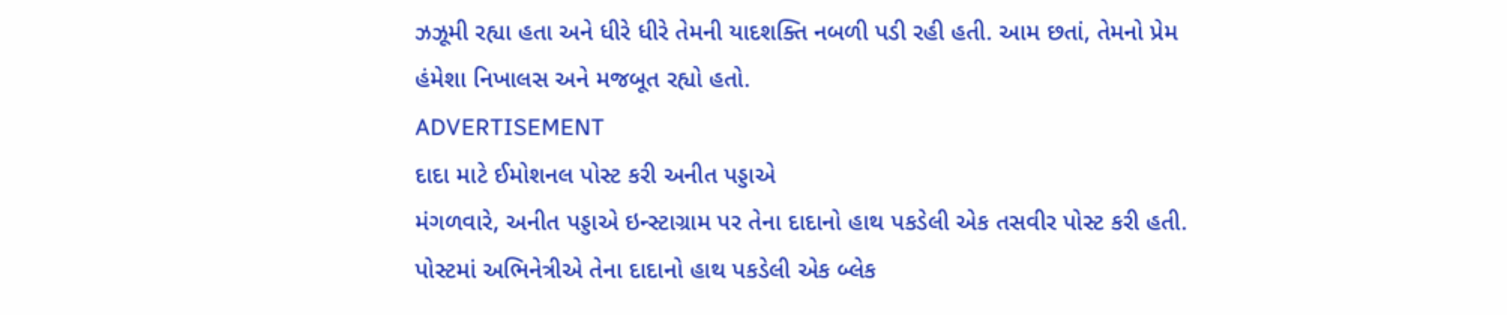ઝઝૂમી રહ્યા હતા અને ધીરે ધીરે તેમની યાદશક્તિ નબળી પડી રહી હતી. આમ છતાં, તેમનો પ્રેમ હંમેશા નિખાલસ અને મજબૂત રહ્યો હતો.
ADVERTISEMENT
દાદા માટે ઈમોશનલ પોસ્ટ કરી અનીત પડ્ડાએ
મંગળવારે, અનીત પડ્ડાએ ઇન્સ્ટાગ્રામ પર તેના દાદાનો હાથ પકડેલી એક તસવીર પોસ્ટ કરી હતી. પોસ્ટમાં અભિનેત્રીએ તેના દાદાનો હાથ પકડેલી એક બ્લેક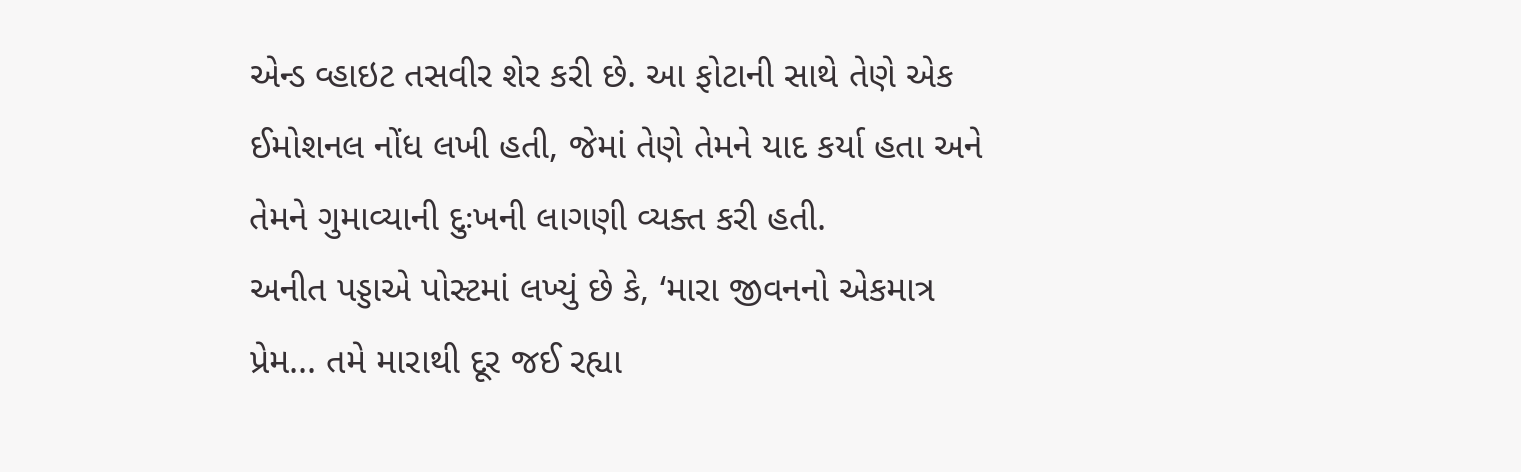એન્ડ વ્હાઇટ તસવીર શેર કરી છે. આ ફોટાની સાથે તેણે એક ઈમોશનલ નોંધ લખી હતી, જેમાં તેણે તેમને યાદ કર્યા હતા અને તેમને ગુમાવ્યાની દુઃખની લાગણી વ્યક્ત કરી હતી.
અનીત પડ્ડાએ પોસ્ટમાં લખ્યું છે કે, ‘મારા જીવનનો એકમાત્ર પ્રેમ... તમે મારાથી દૂર જઈ રહ્યા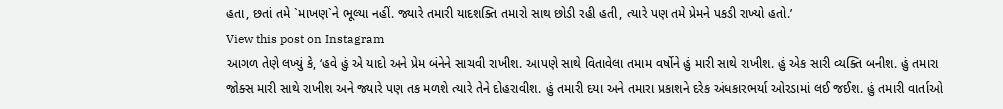હતા, છતાં તમે `માખણ`ને ભૂલ્યા નહીં. જ્યારે તમારી યાદશક્તિ તમારો સાથ છોડી રહી હતી, ત્યારે પણ તમે પ્રેમને પકડી રાખ્યો હતો.’
View this post on Instagram
આગળ તેણે લખ્યું કે, ‘હવે હું એ યાદો અને પ્રેમ બંનેને સાચવી રાખીશ. આપણે સાથે વિતાવેલા તમામ વર્ષોને હું મારી સાથે રાખીશ. હું એક સારી વ્યક્તિ બનીશ. હું તમારા જોક્સ મારી સાથે રાખીશ અને જ્યારે પણ તક મળશે ત્યારે તેને દોહરાવીશ. હું તમારી દયા અને તમારા પ્રકાશને દરેક અંધકારભર્યા ઓરડામાં લઈ જઈશ. હું તમારી વાર્તાઓ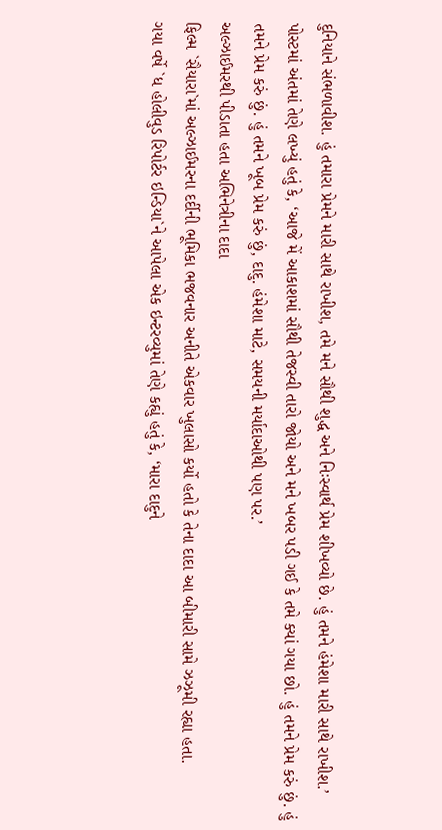દુનિયાને સંભળાવીશ. હું તમારા પ્રેમને મારી સાથે રાખીશ, તમે મને સૌથી શુદ્ધ અને નિઃસ્વાર્થ પ્રેમ શીખવ્યો છે. હું તમને હંમેશા મારી સાથે રાખીશ.’
પોસ્ટમાં અંતમાં તેણે લખ્યું હતું કે, ‘આજે મેં આકાશમાં સૌથી તેજસ્વી તારો જોયો અને મને ખબર પડી ગઈ કે તમે ક્યાં ગયા છો. હું તમને પ્રેમ કરું છું. હું તમને પ્રેમ કરું છું. હું તમને ખૂબ પ્રેમ કરું છું, દાદુ. હંમેશા માટે, સમયની મર્યાદાઓથી પણ પર.’
અલ્ઝાઈમરથી પીડાતા હતા અભિનેત્રીના દાદા
ફિલ્મ `સૈયારા`માં અલ્ઝાઈમરના દર્દીની ભૂમિકા ભજવનાર અનીતે એકવાર ખુલાસો કર્યો હતો કે તેના દાદા આ બીમારી સામે ઝઝૂમી રહ્યા હતા.
ગયા વર્ષે `ધ હોલીવુડ રિપોર્ટર ઇન્ડિયા`ને આપેલા એક ઇન્ટરવ્યુમાં તેણે કહ્યું હતું કે, ‘મારા દાદુને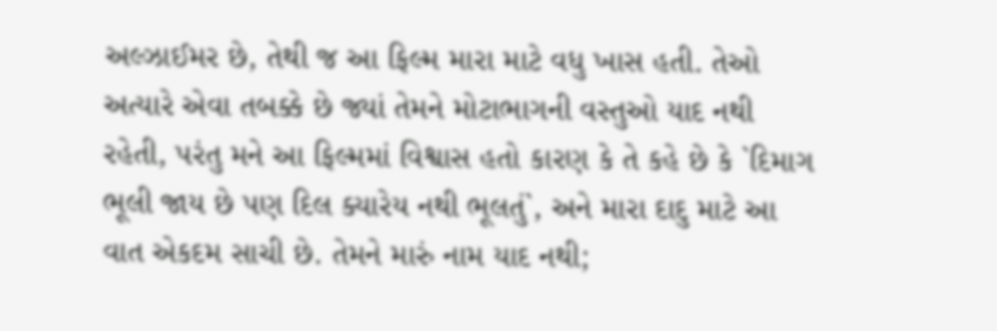અલ્ઝાઈમર છે, તેથી જ આ ફિલ્મ મારા માટે વધુ ખાસ હતી. તેઓ અત્યારે એવા તબક્કે છે જ્યાં તેમને મોટાભાગની વસ્તુઓ યાદ નથી રહેતી, પરંતુ મને આ ફિલ્મમાં વિશ્વાસ હતો કારણ કે તે કહે છે કે `દિમાગ ભૂલી જાય છે પણ દિલ ક્યારેય નથી ભૂલતું`, અને મારા દાદુ માટે આ વાત એકદમ સાચી છે. તેમને મારું નામ યાદ નથી;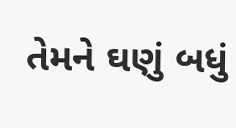તેમને ઘણું બધું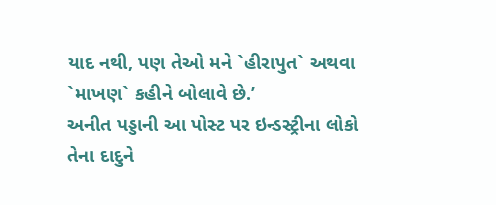યાદ નથી, પણ તેઓ મને `હીરાપુત` અથવા `માખણ` કહીને બોલાવે છે.’
અનીત પડ્ડાની આ પોસ્ટ પર ઇન્ડસ્ટ્રીના લોકો તેના દાદુને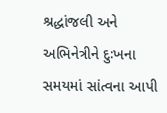શ્રદ્ધાંજલી અને અભિનેત્રીને દુઃખના સમયમાં સાંત્વના આપી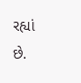રહ્યાં છે.